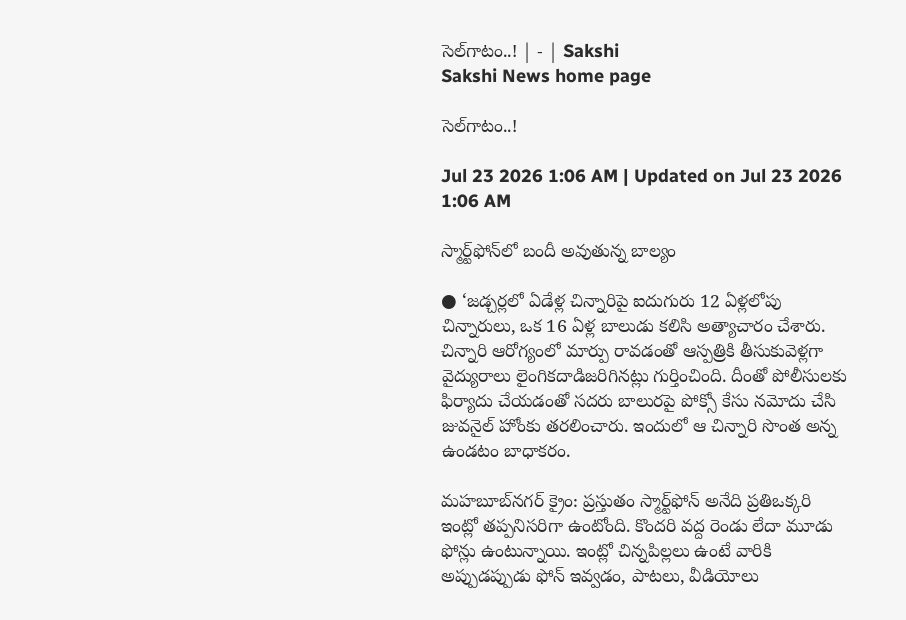సెల్‌గాటం..! | - | Sakshi
Sakshi News home page

సెల్‌గాటం..!

Jul 23 2026 1:06 AM | Updated on Jul 23 2026 1:06 AM

స్మార్ట్‌ఫోన్‌లో బందీ అవుతున్న బాల్యం

● ‘జడ్చర్లలో ఏడేళ్ల చిన్నారిపై ఐదుగురు 12 ఏళ్లలోపు చిన్నారులు, ఒక 16 ఏళ్ల బాలుడు కలిసి అత్యాచారం చేశారు. చిన్నారి ఆరోగ్యంలో మార్పు రావడంతో ఆస్పత్రికి తీసుకువెళ్లగా వైద్యురాలు లైంగికదాడిజరిగినట్లు గుర్తించింది. దీంతో పోలీసులకు ఫిర్యాదు చేయడంతో సదరు బాలురపై పోక్సో కేసు నమోదు చేసి జువనైల్‌ హోంకు తరలించారు. ఇందులో ఆ చిన్నారి సొంత అన్న ఉండటం బాధాకరం.

మహబూబ్‌నగర్‌ క్రైం: ప్రస్తుతం స్మార్ట్‌ఫోన్‌ అనేది ప్రతిఒక్కరి ఇంట్లో తప్పనిసరిగా ఉంటోంది. కొందరి వద్ద రెండు లేదా మూడు ఫోన్లు ఉంటున్నాయి. ఇంట్లో చిన్నపిల్లలు ఉంటే వారికి అప్పుడప్పుడు ఫోన్‌ ఇవ్వడం, పాటలు, వీడియోలు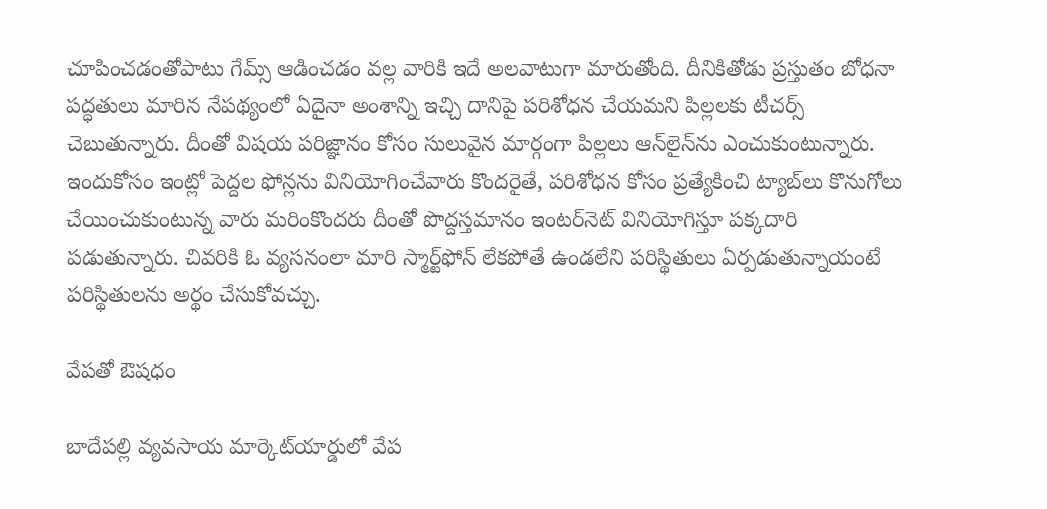చూపించడంతోపాటు గేమ్స్‌ ఆడించడం వల్ల వారికి ఇదే అలవాటుగా మారుతోంది. దీనికితోడు ప్రస్తుతం బోధనా పద్ధతులు మారిన నేపథ్యంలో ఏదైనా అంశాన్ని ఇచ్చి దానిపై పరిశోధన చేయమని పిల్లలకు టీచర్స్‌ చెబుతున్నారు. దీంతో విషయ పరిజ్ఞానం కోసం సులువైన మార్గంగా పిల్లలు ఆన్‌లైన్‌ను ఎంచుకుంటున్నారు. ఇందుకోసం ఇంట్లో పెద్దల ఫోన్లను వినియోగించేవారు కొందరైతే, పరిశోధన కోసం ప్రత్యేకించి ట్యాబ్‌లు కొనుగోలు చేయించుకుంటున్న వారు మరింకొందరు దీంతో పొద్దస్తమానం ఇంటర్‌నెట్‌ వినియోగిస్తూ పక్కదారి పడుతున్నారు. చివరికి ఓ వ్యసనంలా మారి స్మార్ట్‌ఫోన్‌ లేకపోతే ఉండలేని పరిస్థితులు ఏర్పడుతున్నాయంటే పరిస్థితులను అర్థం చేసుకోవచ్చు.

వేపతో ఔషధం

బాదేపల్లి వ్యవసాయ మార్కెట్‌యార్డులో వేప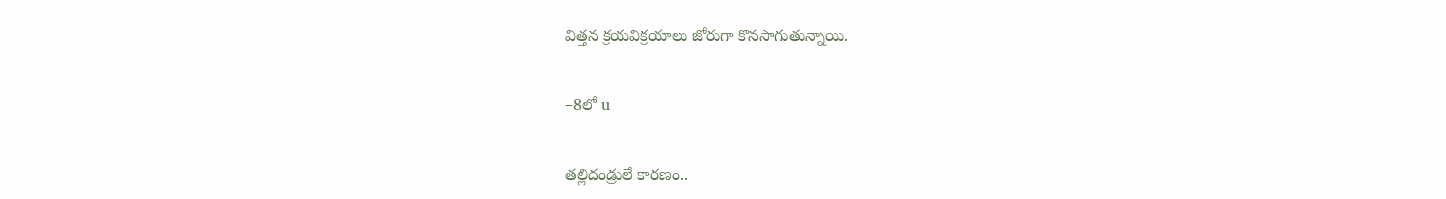విత్తన క్రయవిక్రయాలు జోరుగా కొనసాగుతున్నాయి.

–8లో u

తల్లిదండ్రులే కారణం..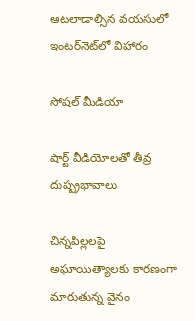ఆటలాడాల్సిన వయసులో ఇంటర్‌నెట్‌లో విహారం

సోషల్‌ మీడియా

షార్ట్‌ వీడియోలతో తీవ్ర దుష్ప్రభావాలు

చిన్నపిల్లలపై అఘాయిత్యాలకు కారణంగా మారుతున్న వైనం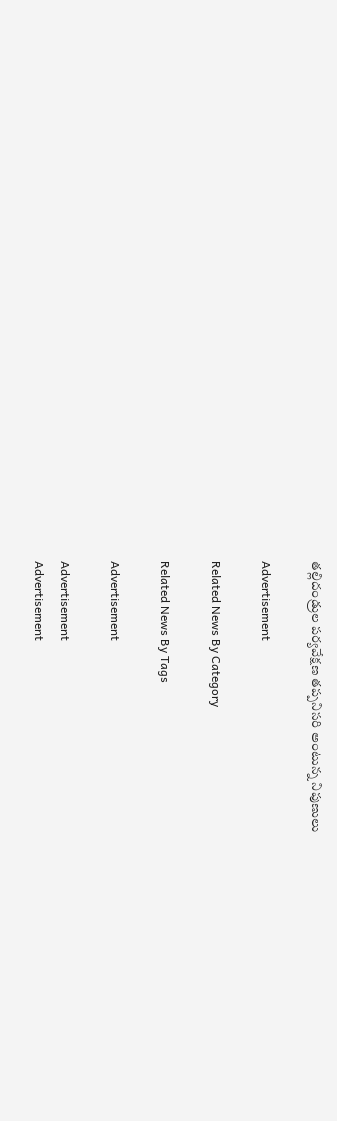తల్లిదండ్రుల పర్యవేక్షణ తప్పనిసరి అంటున్న నిపుణులు

Advertisement

Related News By Category

Related News By Tags

Advertisement

Advertisement
Advertisement